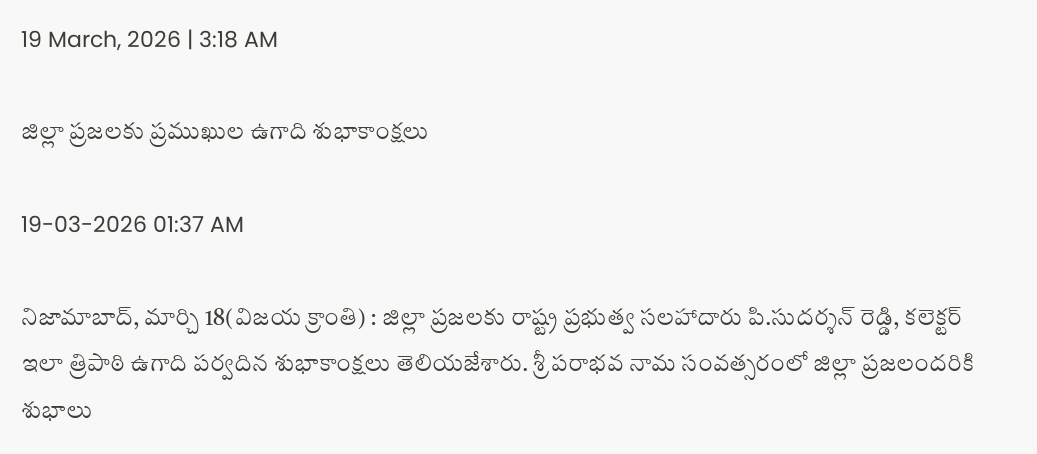19 March, 2026 | 3:18 AM

జిల్లా ప్రజలకు ప్రముఖుల ఉగాది శుభాకాంక్షలు

19-03-2026 01:37 AM

నిజామాబాద్, మార్చి 18(విజయ క్రాంతి) : జిల్లా ప్రజలకు రాష్ట్ర ప్రభుత్వ సలహాదారు పి.సుదర్శన్ రెడ్డి, కలెక్టర్ ఇలా త్రిపాఠి ఉగాది పర్వదిన శుభాకాంక్షలు తెలియజేశారు. శ్రీ పరాభవ నామ సంవత్సరంలో జిల్లా ప్రజలందరికి శుభాలు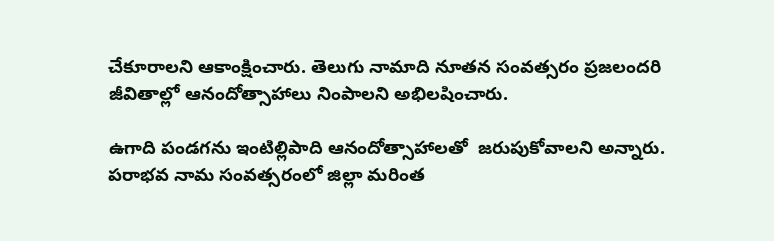చేకూరాలని ఆకాంక్షించారు. తెలుగు నామాది నూతన సంవత్సరం ప్రజలందరి జీవితాల్లో ఆనందోత్సాహాలు నింపాలని అభిలషించారు.

ఉగాది పండగను ఇంటిల్లిపాది ఆనందోత్సాహాలతో  జరుపుకోవాలని అన్నారు.  పరాభవ నామ సంవత్సరంలో జిల్లా మరింత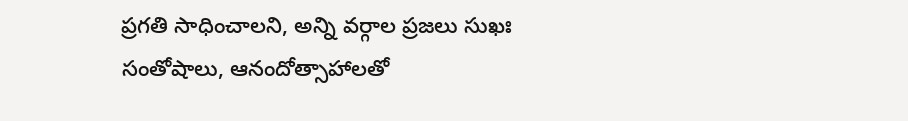ప్రగతి సాధించాలని, అన్ని వర్గాల ప్రజలు సుఖః సంతోషాలు, ఆనందోత్సాహాలతో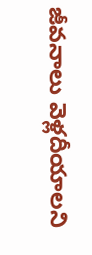జీవనాలు వెళ్లదీయాలని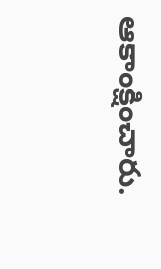ఆకాంక్షించారు.